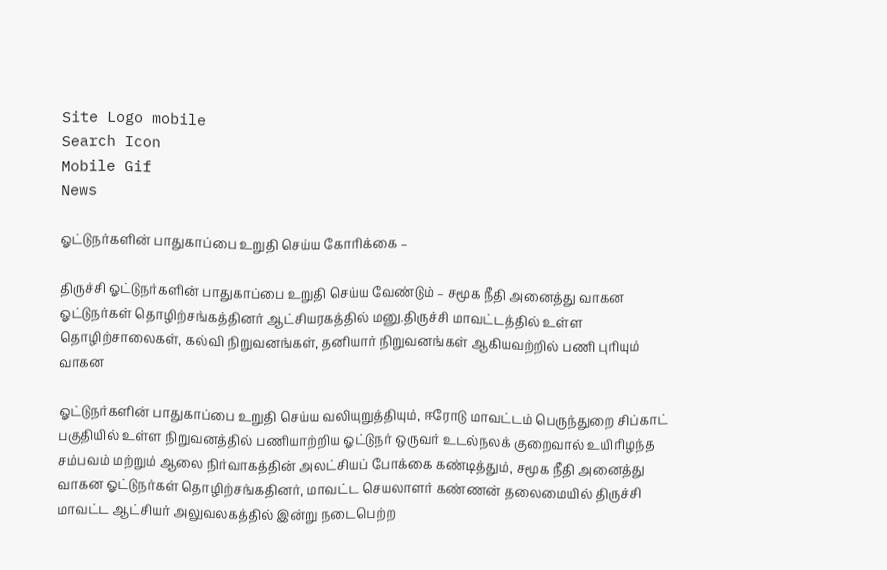Site Logo mobile
Search Icon
Mobile Gif
News

ஓட்டுநர்களின் பாதுகாப்பை உறுதி செய்ய கோரிக்கை –

திருச்சி ஓட்டுநர்களின் பாதுகாப்பை உறுதி செய்ய வேண்டும் – சமூக நீதி அனைத்து வாகன ஓட்டுநர்கள் தொழிற்சங்கத்தினர் ஆட்சியரகத்தில் மனு.திருச்சி மாவட்டத்தில் உள்ள தொழிற்சாலைகள், கல்வி நிறுவனங்கள், தனியார் நிறுவனங்கள் ஆகியவற்றில் பணி புரியும் வாகன

ஓட்டுநர்களின் பாதுகாப்பை உறுதி செய்ய வலியுறுத்தியும், ஈரோடு மாவட்டம் பெருந்துறை சிப்காட் பகுதியில் உள்ள நிறுவனத்தில் பணியாற்றிய ஓட்டுநர் ஒருவர் உடல்நலக் குறைவால் உயிரிழந்த சம்பவம் மற்றும் ஆலை நிர்வாகத்தின் அலட்சியப் போக்கை கண்டித்தும், சமூக நீதி அனைத்து வாகன ஓட்டுநர்கள் தொழிற்சங்கதினர், மாவட்ட செயலாளர் கண்ணன் தலைமையில் திருச்சி மாவட்ட ஆட்சியர் அலுவலகத்தில் இன்று நடைபெற்ற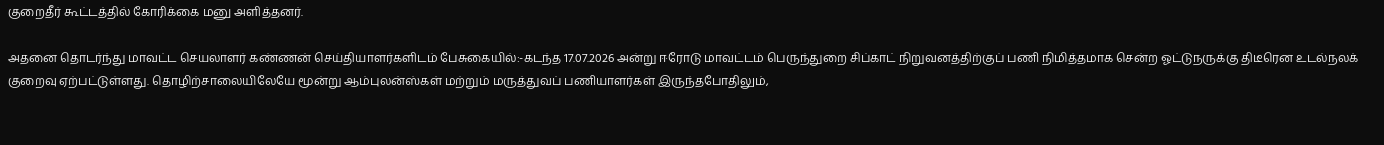குறைதீர் கூட்டத்தில் கோரிக்கை மனு அளித்தனர்.

அதனை தொடர்ந்து மாவட்ட செயலாளர் கண்ணன் செய்தியாளர்களிடம் பேசுகையில்:-கடந்த 17.07.2026 அன்று ஈரோடு மாவட்டம் பெருந்துறை சிப்காட் நிறுவனத்திற்குப் பணி நிமித்தமாக சென்ற ஓட்டுநருக்கு திடீரென உடல்நலக் குறைவு ஏற்பட்டுள்ளது. தொழிற்சாலையிலேயே மூன்று ஆம்புலன்ஸ்கள் மற்றும் மருத்துவப் பணியாளர்கள் இருந்தபோதிலும்,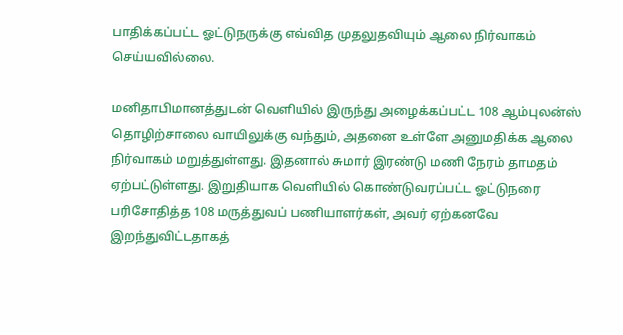பாதிக்கப்பட்ட ஓட்டுநருக்கு எவ்வித முதலுதவியும் ஆலை நிர்வாகம் செய்யவில்லை.

மனிதாபிமானத்துடன் வெளியில் இருந்து அழைக்கப்பட்ட 108 ஆம்புலன்ஸ் தொழிற்சாலை வாயிலுக்கு வந்தும், அதனை உள்ளே அனுமதிக்க ஆலை நிர்வாகம் மறுத்துள்ளது. இதனால் சுமார் இரண்டு மணி நேரம் தாமதம் ஏற்பட்டுள்ளது. இறுதியாக வெளியில் கொண்டுவரப்பட்ட ஓட்டுநரை பரிசோதித்த 108 மருத்துவப் பணியாளர்கள், அவர் ஏற்கனவே இறந்துவிட்டதாகத்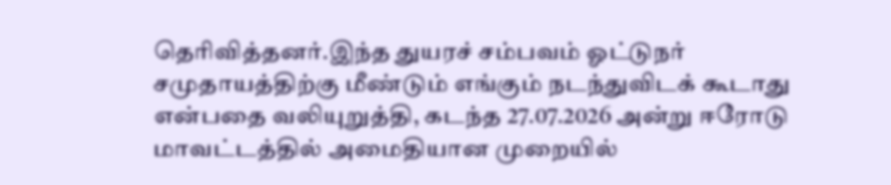தெரிவித்தனர்.இந்த துயரச் சம்பவம் ஓட்டுநர் சமுதாயத்திற்கு மீண்டும் எங்கும் நடந்துவிடக் கூடாது என்பதை வலியுறுத்தி, கடந்த 27.07.2026 அன்று ஈரோடு மாவட்டத்தில் அமைதியான முறையில்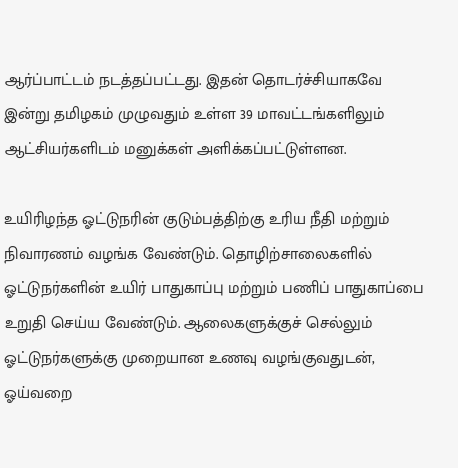ஆர்ப்பாட்டம் நடத்தப்பட்டது. இதன் தொடர்ச்சியாகவே இன்று தமிழகம் முழுவதும் உள்ள 39 மாவட்டங்களிலும் ஆட்சியர்களிடம் மனுக்கள் அளிக்கப்பட்டுள்ளன.

உயிரிழந்த ஓட்டுநரின் குடும்பத்திற்கு உரிய நீதி மற்றும் நிவாரணம் வழங்க வேண்டும். தொழிற்சாலைகளில் ஓட்டுநர்களின் உயிர் பாதுகாப்பு மற்றும் பணிப் பாதுகாப்பை உறுதி செய்ய வேண்டும். ஆலைகளுக்குச் செல்லும் ஓட்டுநர்களுக்கு முறையான உணவு வழங்குவதுடன், ஓய்வறை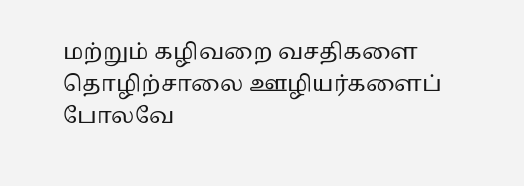மற்றும் கழிவறை வசதிகளை தொழிற்சாலை ஊழியர்களைப் போலவே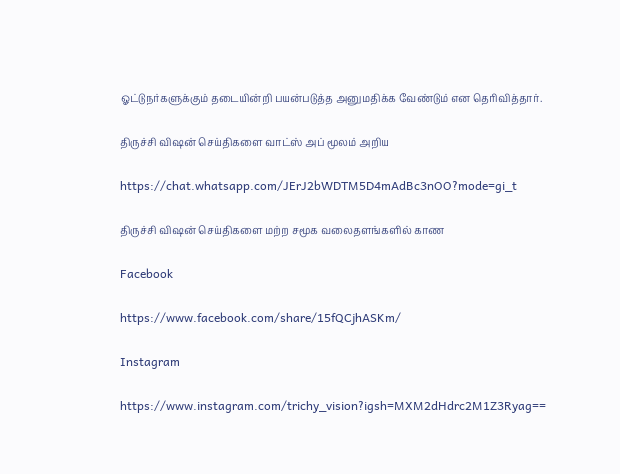ஓட்டுநர்களுக்கும் தடையின்றி பயன்படுத்த அனுமதிக்க வேண்டும் என தெரிவித்தார்.

திருச்சி விஷன் செய்திகளை வாட்ஸ் அப் மூலம் அறிய

https://chat.whatsapp.com/JErJ2bWDTM5D4mAdBc3nOO?mode=gi_t

திருச்சி விஷன் செய்திகளை மற்ற சமூக வலைதளங்களில் காண

Facebook

https://www.facebook.com/share/15fQCjhASKm/

Instagram

https://www.instagram.com/trichy_vision?igsh=MXM2dHdrc2M1Z3Ryag==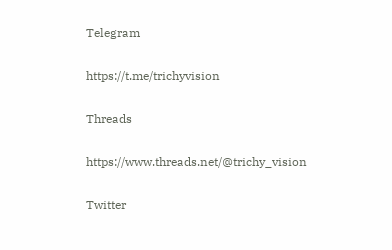Telegram

https://t.me/trichyvision

Threads

https://www.threads.net/@trichy_vision

Twitter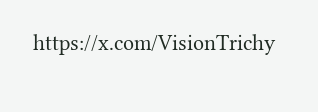https://x.com/VisionTrichy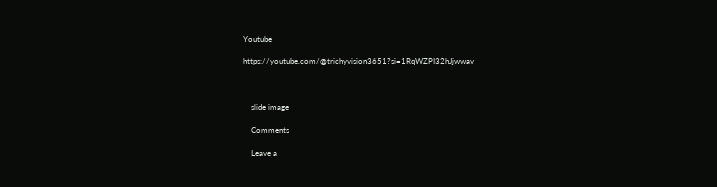Youtube

https://youtube.com/@trichyvision3651?si=1RqWZPI32hJjwwav



    slide image

    Comments

    Leave a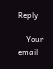Reply

    Your email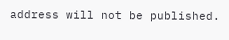address will not be published.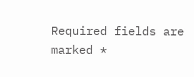Required fields are marked *